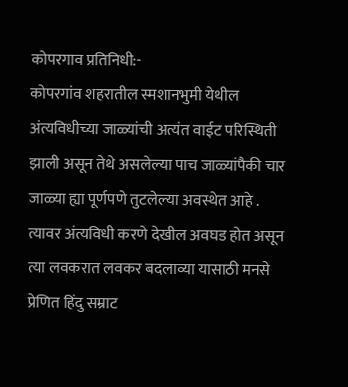कोपरगाव प्रतिनिधी:-
कोपरगांव शहरातील स्मशानभुमी येथील अंत्यविधीच्या जाळ्यांची अत्यंत वाईट परिस्थिती झाली असून तेथे असलेल्या पाच जाळ्यांपैकी चार जाळ्या ह्या पूर्णपणे तुटलेल्या अवस्थेत आहे . त्यावर अंत्यविधी करणे देखील अवघड होत असून त्या लवकरात लवकर बदलाव्या यासाठी मनसे प्रेणित हिंदु सम्राट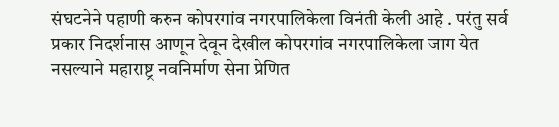संघटनेने पहाणी करुन कोपरगांव नगरपालिकेला विनंती केली आहे . परंतु सर्व प्रकार निदर्शनास आणून देवून देखील कोपरगांव नगरपालिकेला जाग येत नसल्याने महाराष्ट्र नवनिर्माण सेना प्रेणित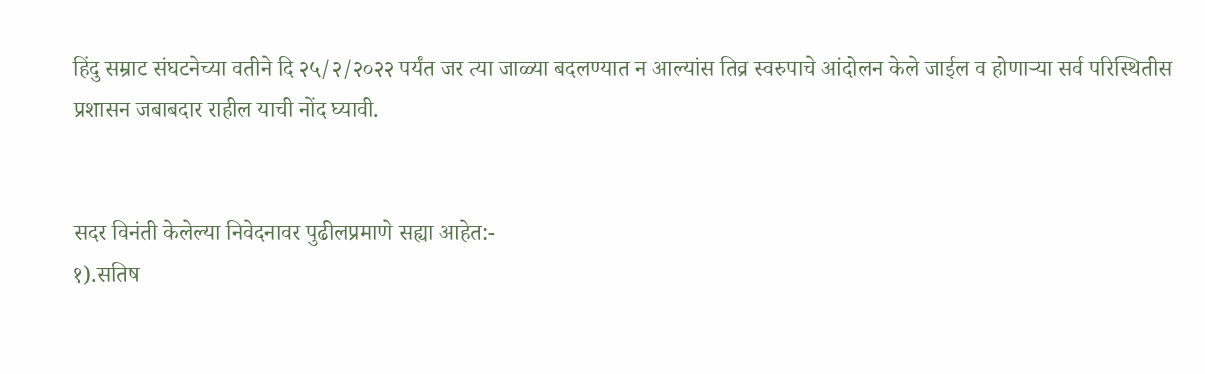हिंदु सम्राट संघटनेच्या वतीने दि २५/२/२०२२ पर्यंत जर त्या जाळ्या बदलण्यात न आल्यांस तिव्र स्वरुपाचे आंदोलन केले जाईल व होणाऱ्या सर्व परिस्थितीस प्रशासन जबाबदार राहील याची नोंद घ्यावी.


सदर विनंती केलेल्या निवेदनावर पुढीलप्रमाणे सह्या आहेत:-
१).सतिष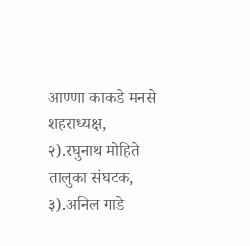आण्णा काकडे मनसे शहराध्यक्ष,
२).रघुनाथ मोहिते तालुका संघटक,
३).अनिल गाडे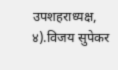उपशहराध्यक्ष,
४).विजय सुपेकर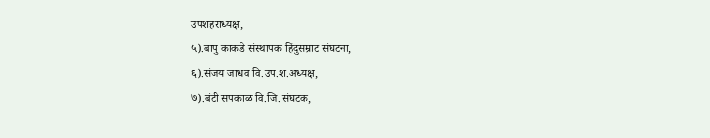उपशहराध्यक्ष,
५).बापु काकडे संस्थापक हिंदुसम्राट संघटना,
६).संजय जाधव वि.उप.श.अध्यक्ष,
७).बंटी सपकाळ वि.जि.संघटक,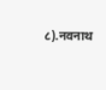८).नवनाथ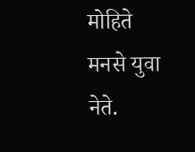मोहिते मनसे युवा नेते.